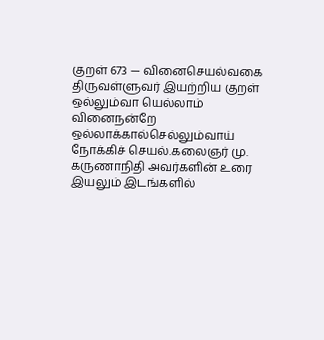குறள் 673 — வினைசெயல்வகை
திருவள்ளுவர் இயற்றிய குறள்
ஒல்லும்வா யெல்லாம் வினைநன்றே ஒல்லாக்கால்செல்லும்வாய் நோக்கிச் செயல்.கலைஞர் மு. கருணாநிதி அவர்களின் உரை
இயலும் இடங்களில்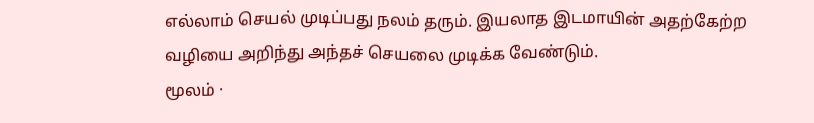எல்லாம் செயல் முடிப்பது நலம் தரும். இயலாத இடமாயின் அதற்கேற்ற வழியை அறிந்து அந்தச் செயலை முடிக்க வேண்டும்.
மூலம் ·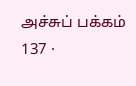அச்சுப் பக்கம் 137 ·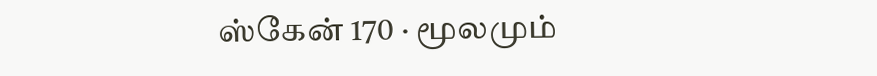ஸ்கேன் 170 · மூலமும்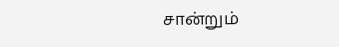சான்றும்